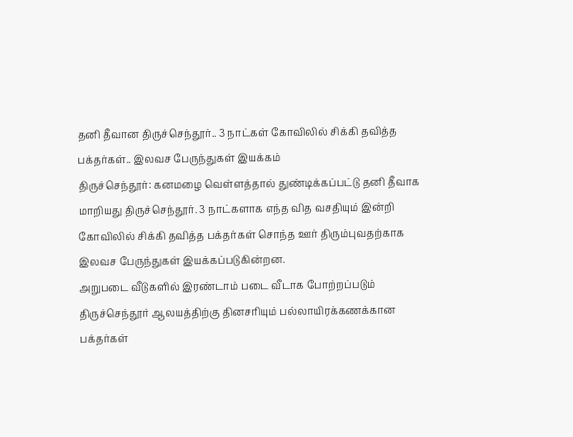தனி தீவான திருச்செந்தூர்.. 3 நாட்கள் கோவிலில் சிக்கி தவித்த பக்தர்கள்.. இலவச பேருந்துகள் இயக்கம்
திருச்செந்தூர்: கனமழை வெள்ளத்தால் துண்டிக்கப்பட்டு தனி தீவாக மாறியது திருச்செந்தூர். 3 நாட்களாக எந்த வித வசதியும் இன்றி கோவிலில் சிக்கி தவித்த பக்தர்கள் சொந்த ஊர் திரும்புவதற்காக இலவச பேருந்துகள் இயக்கப்படுகின்றன.
அறுபடை வீடுகளில் இரண்டாம் படை வீடாக போற்றப்படும் திருச்செந்தூர் ஆலயத்திற்கு தினசரியும் பல்லாயிரக்கணக்கான பக்தர்கள்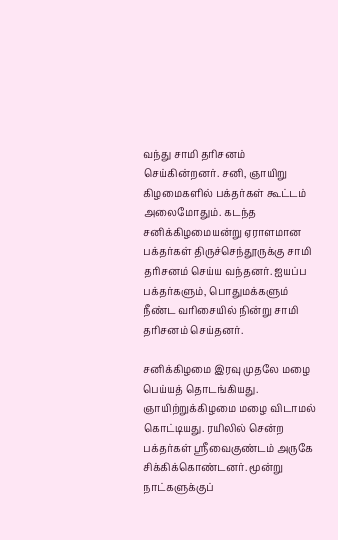வந்து சாமி தரிசனம் செய்கின்றனர். சனி, ஞாயிறு கிழமைகளில் பக்தர்கள் கூட்டம் அலைமோதும். கடந்த சனிக்கிழமையன்று ஏராளமான பக்தர்கள் திருச்செந்தூருக்கு சாமி தரிசனம் செய்ய வந்தனர். ஐயப்ப பக்தர்களும், பொதுமக்களும் நீண்ட வரிசையில் நின்று சாமி தரிசனம் செய்தனர்.

சனிக்கிழமை இரவு முதலே மழை பெய்யத் தொடங்கியது. ஞாயிற்றுக்கிழமை மழை விடாமல் கொட்டியது. ரயிலில் சென்ற பக்தர்கள் ஸ்ரீவைகுண்டம் அருகே சிக்கிக்கொண்டனர். மூன்று நாட்களுக்குப்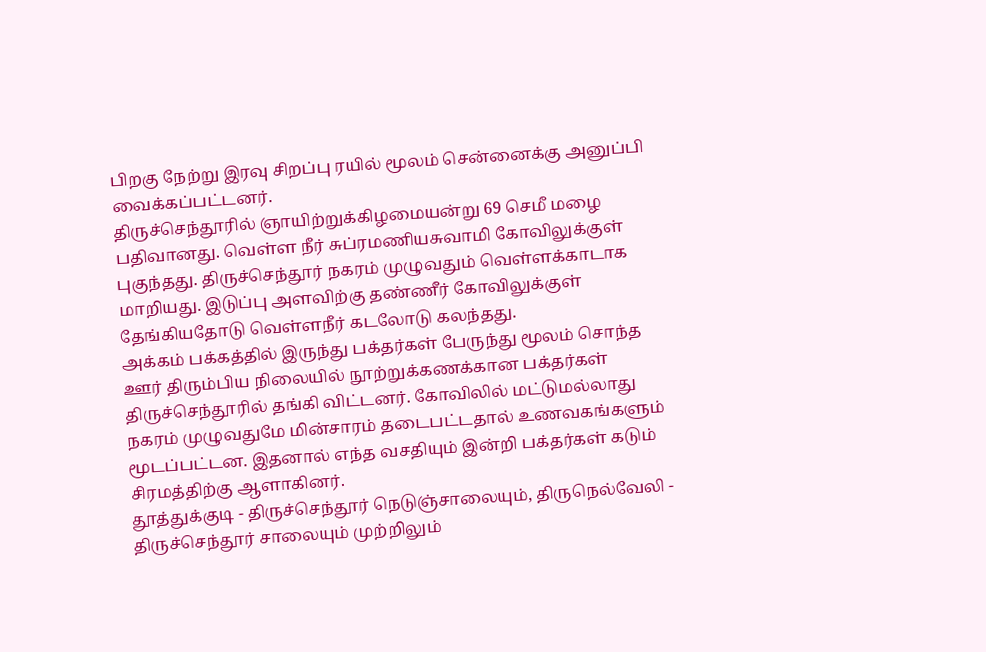பிறகு நேற்று இரவு சிறப்பு ரயில் மூலம் சென்னைக்கு அனுப்பி வைக்கப்பட்டனர்.
திருச்செந்தூரில் ஞாயிற்றுக்கிழமையன்று 69 செமீ மழை பதிவானது. வெள்ள நீர் சுப்ரமணியசுவாமி கோவிலுக்குள் புகுந்தது. திருச்செந்தூர் நகரம் முழுவதும் வெள்ளக்காடாக மாறியது. இடுப்பு அளவிற்கு தண்ணீர் கோவிலுக்குள் தேங்கியதோடு வெள்ளநீர் கடலோடு கலந்தது.
அக்கம் பக்கத்தில் இருந்து பக்தர்கள் பேருந்து மூலம் சொந்த ஊர் திரும்பிய நிலையில் நூற்றுக்கணக்கான பக்தர்கள் திருச்செந்தூரில் தங்கி விட்டனர். கோவிலில் மட்டுமல்லாது நகரம் முழுவதுமே மின்சாரம் தடைபட்டதால் உணவகங்களும் மூடப்பட்டன. இதனால் எந்த வசதியும் இன்றி பக்தர்கள் கடும் சிரமத்திற்கு ஆளாகினர்.
தூத்துக்குடி - திருச்செந்தூர் நெடுஞ்சாலையும், திருநெல்வேலி - திருச்செந்தூர் சாலையும் முற்றிலும்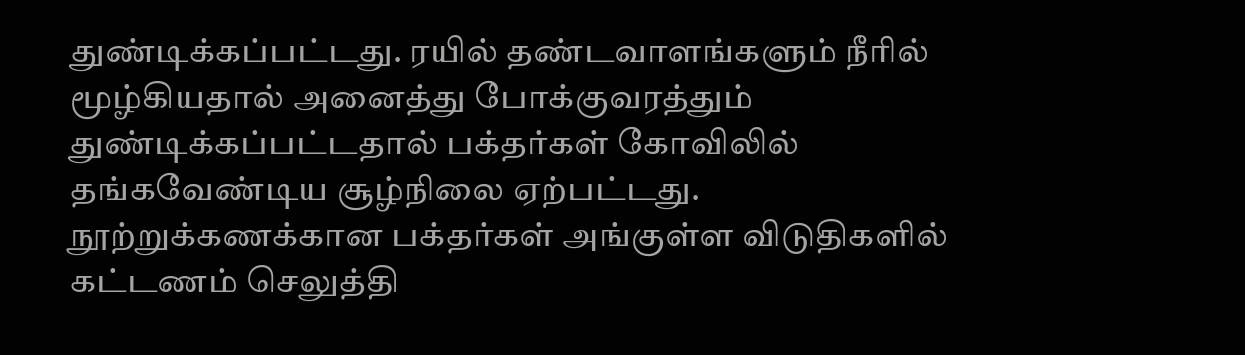துண்டிக்கப்பட்டது. ரயில் தண்டவாளங்களும் நீரில் மூழ்கியதால் அனைத்து போக்குவரத்தும் துண்டிக்கப்பட்டதால் பக்தர்கள் கோவிலில் தங்கவேண்டிய சூழ்நிலை ஏற்பட்டது.
நூற்றுக்கணக்கான பக்தர்கள் அங்குள்ள விடுதிகளில் கட்டணம் செலுத்தி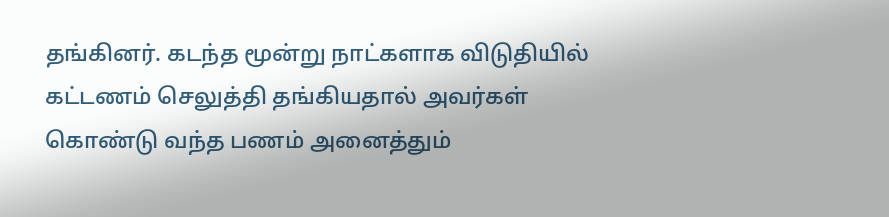தங்கினர். கடந்த மூன்று நாட்களாக விடுதியில் கட்டணம் செலுத்தி தங்கியதால் அவர்கள் கொண்டு வந்த பணம் அனைத்தும்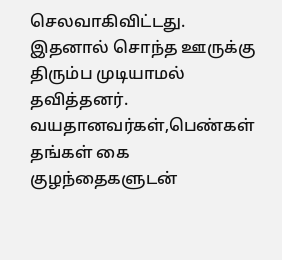செலவாகிவிட்டது. இதனால் சொந்த ஊருக்கு திரும்ப முடியாமல் தவித்தனர்.
வயதானவர்கள்,பெண்கள் தங்கள் கை குழந்தைகளுடன்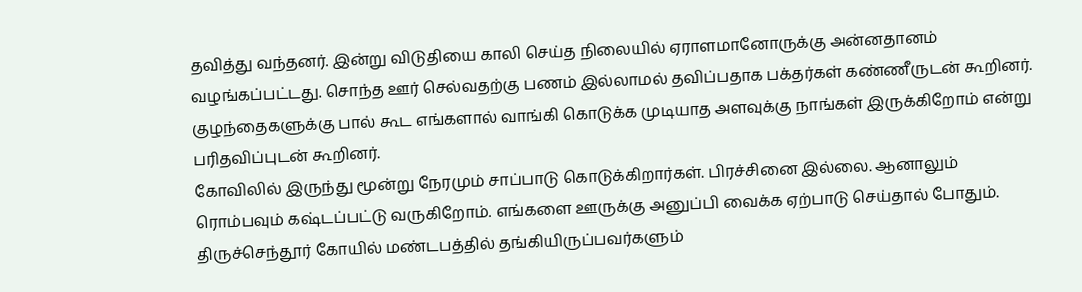தவித்து வந்தனர். இன்று விடுதியை காலி செய்த நிலையில் ஏராளமானோருக்கு அன்னதானம் வழங்கப்பட்டது. சொந்த ஊர் செல்வதற்கு பணம் இல்லாமல் தவிப்பதாக பக்தர்கள் கண்ணீருடன் கூறினர். குழந்தைகளுக்கு பால் கூட எங்களால் வாங்கி கொடுக்க முடியாத அளவுக்கு நாங்கள் இருக்கிறோம் என்று பரிதவிப்புடன் கூறினர்.
கோவிலில் இருந்து மூன்று நேரமும் சாப்பாடு கொடுக்கிறார்கள். பிரச்சினை இல்லை. ஆனாலும் ரொம்பவும் கஷ்டப்பட்டு வருகிறோம். எங்களை ஊருக்கு அனுப்பி வைக்க ஏற்பாடு செய்தால் போதும். திருச்செந்தூர் கோயில் மண்டபத்தில் தங்கியிருப்பவர்களும்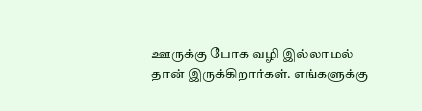ஊருக்கு போக வழி இல்லாமல் தான் இருக்கிறார்கள். எங்களுக்கு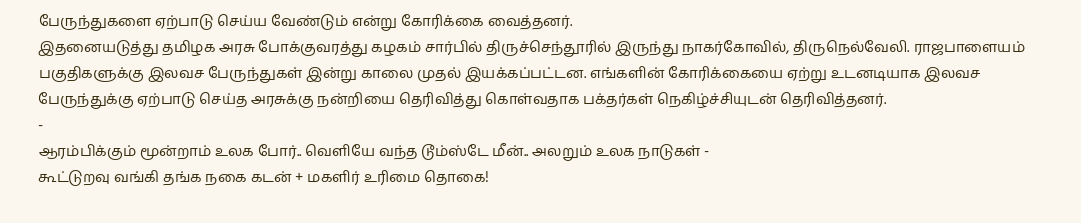பேருந்துகளை ஏற்பாடு செய்ய வேண்டும் என்று கோரிக்கை வைத்தனர்.
இதனையடுத்து தமிழக அரசு போக்குவரத்து கழகம் சார்பில் திருச்செந்தூரில் இருந்து நாகர்கோவில், திருநெல்வேலி. ராஜபாளையம் பகுதிகளுக்கு இலவச பேருந்துகள் இன்று காலை முதல் இயக்கப்பட்டன. எங்களின் கோரிக்கையை ஏற்று உடனடியாக இலவச பேருந்துக்கு ஏற்பாடு செய்த அரசுக்கு நன்றியை தெரிவித்து கொள்வதாக பக்தர்கள் நெகிழ்ச்சியுடன் தெரிவித்தனர்.
-
ஆரம்பிக்கும் மூன்றாம் உலக போர்.. வெளியே வந்த டூம்ஸ்டே மீன்.. அலறும் உலக நாடுகள் -
கூட்டுறவு வங்கி தங்க நகை கடன் + மகளிர் உரிமை தொகை!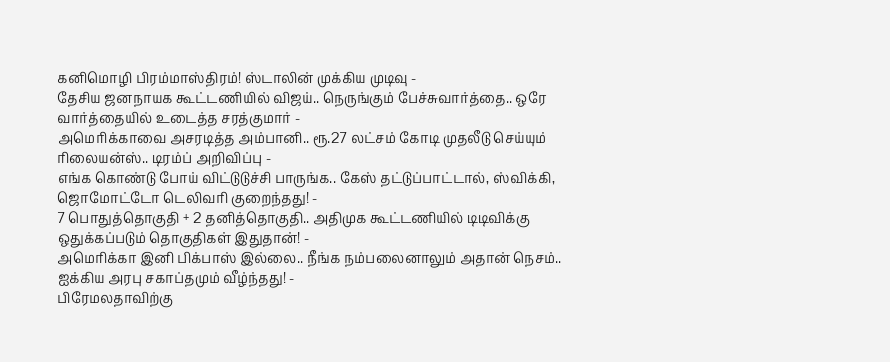கனிமொழி பிரம்மாஸ்திரம்! ஸ்டாலின் முக்கிய முடிவு -
தேசிய ஜனநாயக கூட்டணியில் விஜய்.. நெருங்கும் பேச்சுவார்த்தை.. ஒரே வார்த்தையில் உடைத்த சரத்குமார் -
அமெரிக்காவை அசரடித்த அம்பானி.. ரூ.27 லட்சம் கோடி முதலீடு செய்யும் ரிலையன்ஸ்.. டிரம்ப் அறிவிப்பு -
எங்க கொண்டு போய் விட்டுடுச்சி பாருங்க.. கேஸ் தட்டுப்பாட்டால், ஸ்விக்கி, ஜொமோட்டோ டெலிவரி குறைந்தது! -
7 பொதுத்தொகுதி + 2 தனித்தொகுதி.. அதிமுக கூட்டணியில் டிடிவிக்கு ஒதுக்கப்படும் தொகுதிகள் இதுதான்! -
அமெரிக்கா இனி பிக்பாஸ் இல்லை.. நீங்க நம்பலைனாலும் அதான் நெசம்.. ஐக்கிய அரபு சகாப்தமும் வீழ்ந்தது! -
பிரேமலதாவிற்கு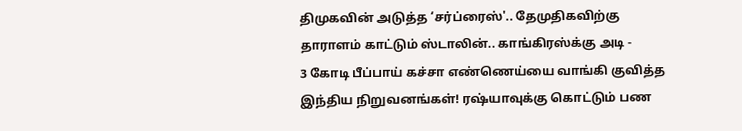திமுகவின் அடுத்த ‘சர்ப்ரைஸ்'.. தேமுதிகவிற்கு தாராளம் காட்டும் ஸ்டாலின்.. காங்கிரஸ்க்கு அடி -
3 கோடி பீப்பாய் கச்சா எண்ணெய்யை வாங்கி குவித்த இந்திய நிறுவனங்கள்! ரஷ்யாவுக்கு கொட்டும் பண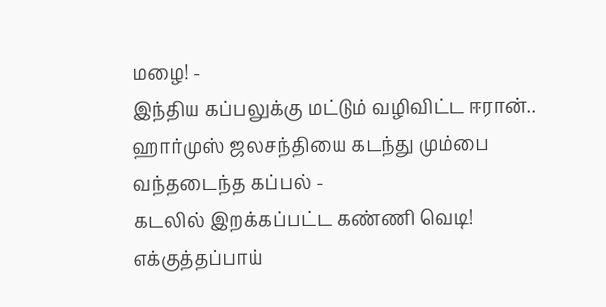மழை! -
இந்திய கப்பலுக்கு மட்டும் வழிவிட்ட ஈரான்.. ஹார்முஸ் ஜலசந்தியை கடந்து மும்பை வந்தடைந்த கப்பல் -
கடலில் இறக்கப்பட்ட கண்ணி வெடி! எக்குத்தப்பாய்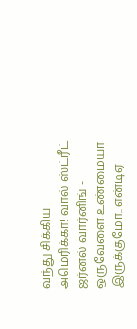வந்து சிக்கிய அமெரிக்கா! வால் ஸ்ட்ரீட் ஜர்னல் வார்னிங் -
ஒருவேளை உண்மையா இருக்குமோ.. என்டிஏ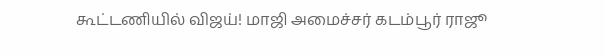கூட்டணியில் விஜய்! மாஜி அமைச்சர் கடம்பூர் ராஜூ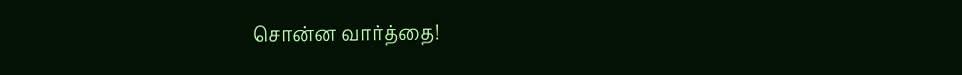சொன்ன வார்த்தை!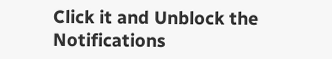Click it and Unblock the Notifications